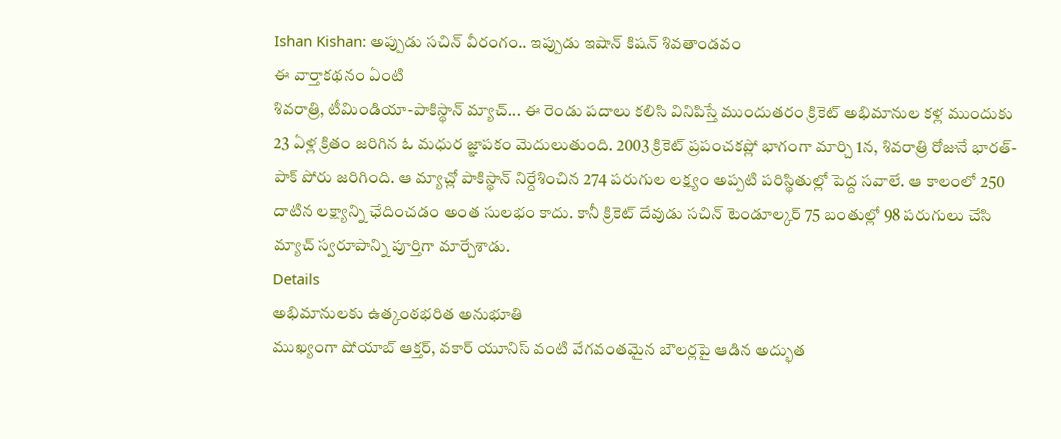Ishan Kishan: అప్పుడు సచిన్ వీరంగం.. ఇప్పుడు ఇషాన్ కిషన్ శివతాండవం
ఈ వార్తాకథనం ఏంటి
శివరాత్రి, టీమిండియా-పాకిస్థాన్ మ్యాచ్... ఈ రెండు పదాలు కలిసి వినిపిస్తే ముందుతరం క్రికెట్ అభిమానుల కళ్ల ముందుకు 23 ఏళ్ల క్రితం జరిగిన ఓ మధుర జ్ఞాపకం మెదులుతుంది. 2003 క్రికెట్ ప్రపంచకప్లో భాగంగా మార్చి 1న, శివరాత్రి రోజునే భారత్-పాక్ పోరు జరిగింది. ఆ మ్యాచ్లో పాకిస్థాన్ నిర్దేశించిన 274 పరుగుల లక్ష్యం అప్పటి పరిస్థితుల్లో పెద్ద సవాలే. ఆ కాలంలో 250 దాటిన లక్ష్యాన్ని ఛేదించడం అంత సులభం కాదు. కానీ క్రికెట్ దేవుడు సచిన్ టెండూల్కర్ 75 బంతుల్లో 98 పరుగులు చేసి మ్యాచ్ స్వరూపాన్ని పూర్తిగా మార్చేశాడు.
Details
అభిమానులకు ఉత్కంఠభరిత అనుభూతి
ముఖ్యంగా షోయాబ్ ఆక్తర్, వకార్ యూనిస్ వంటి వేగవంతమైన బౌలర్లపై ఆడిన అద్భుత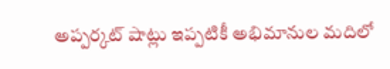అప్పర్కట్ షాట్లు ఇప్పటికీ అభిమానుల మదిలో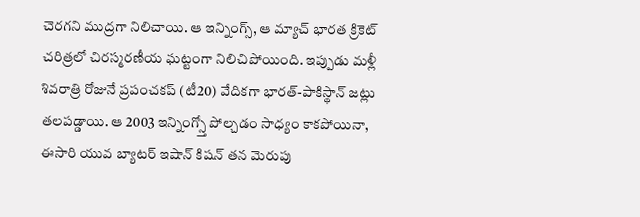చెరగని ముద్రగా నిలిచాయి. ఆ ఇన్నింగ్స్, ఆ మ్యాచ్ భారత క్రికెట్ చరిత్రలో చిరస్మరణీయ ఘట్టంగా నిలిచిపోయింది. ఇప్పుడు మళ్లీ శివరాత్రి రోజునే ప్రపంచకప్ (టీ20) వేదికగా భారత్-పాకిస్థాన్ జట్లు తలపడ్డాయి. ఆ 2003 ఇన్నింగ్స్తో పోల్చడం సాధ్యం కాకపోయినా, ఈసారి యువ బ్యాటర్ ఇషాన్ కిషన్ తన మెరుపు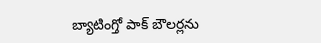బ్యాటింగ్తో పాక్ బౌలర్లను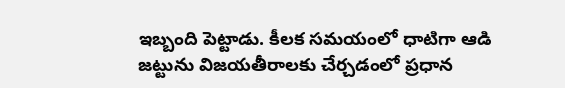ఇబ్బంది పెట్టాడు. కీలక సమయంలో ధాటిగా ఆడి జట్టును విజయతీరాలకు చేర్చడంలో ప్రధాన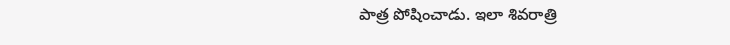పాత్ర పోషించాడు. ఇలా శివరాత్రి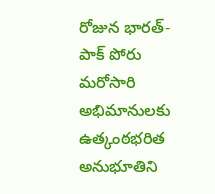రోజున భారత్-పాక్ పోరు మరోసారి అభిమానులకు ఉత్కంఠభరిత అనుభూతిని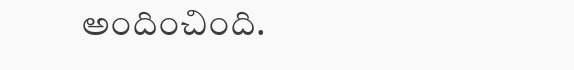అందించింది.